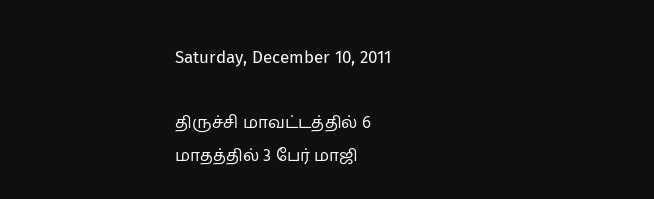Saturday, December 10, 2011

திருச்சி மாவட்டத்தில் 6 மாதத்தில் 3 பேர் மாஜி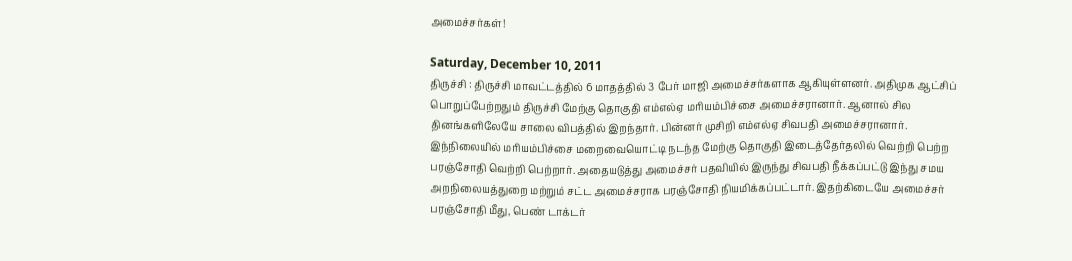அமைச்சர்கள்!

Saturday, December 10, 2011
திருச்சி : திருச்சி மாவட்டத்தில் 6 மாதத்தில் 3 பேர் மாஜி அமைச்சர்களாக ஆகியுள்ளனர். அதிமுக ஆட்சிப் பொறுப்பேற்றதும் திருச்சி மேற்கு தொகுதி எம்எல்ஏ மரியம்பிச்சை அமைச்சரானார். ஆனால் சில தினங்களிலேயே சாலை விபத்தில் இறந்தார். பின்னர் முசிறி எம்எல்ஏ சிவபதி அமைச்சரானார். இந்நிலையில் மரியம்பிச்சை மறைவையொட்டி நடந்த மேற்கு தொகுதி இடைத்தேர்தலில் வெற்றி பெற்ற பரஞ்சோதி வெற்றி பெற்றார். அதையடுத்து அமைச்சர் பதவியில் இருந்து சிவபதி நீக்கப்பட்டு இந்து சமய அறநிலையத்துறை மற்றும் சட்ட அமைச்சராக பரஞ்சோதி நியமிக்கப்பட்டார். இதற்கிடையே அமைச்சர் பரஞ்சோதி மீது, பெண் டாக்டர்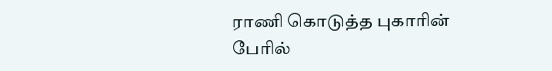ராணி கொடுத்த புகாரின் பேரில்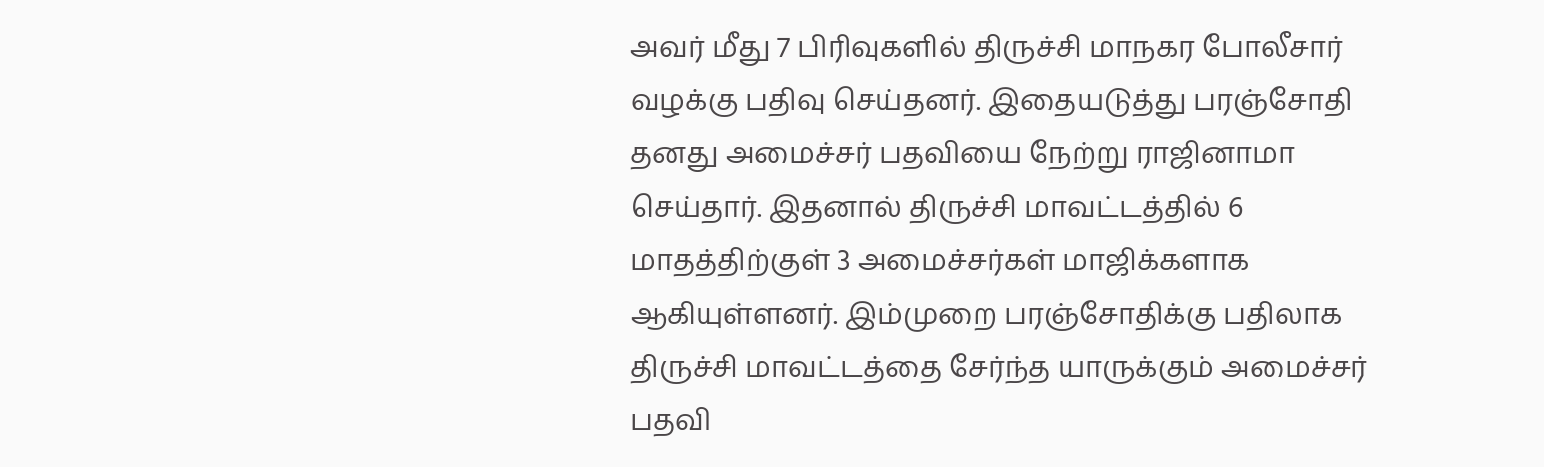அவர் மீது 7 பிரிவுகளில் திருச்சி மாநகர போலீசார் வழக்கு பதிவு செய்தனர். இதையடுத்து பரஞ்சோதி தனது அமைச்சர் பதவியை நேற்று ராஜினாமா செய்தார். இதனால் திருச்சி மாவட்டத்தில் 6 மாதத்திற்குள் 3 அமைச்சர்கள் மாஜிக்களாக ஆகியுள்ளனர். இம்முறை பரஞ்சோதிக்கு பதிலாக திருச்சி மாவட்டத்தை சேர்ந்த யாருக்கும் அமைச்சர் பதவி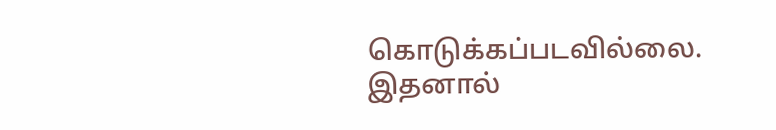கொடுக்கப்படவில்லை. இதனால்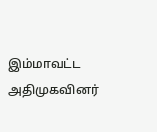இம்மாவட்ட அதிமுகவினர்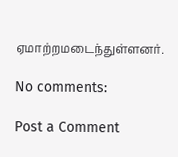ஏமாற்றமடைந்துள்ளனர்.

No comments:

Post a Comment